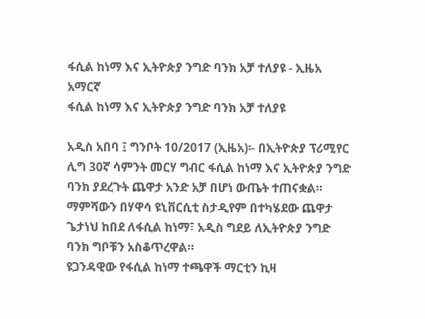ፋሲል ከነማ እና ኢትዮጵያ ንግድ ባንክ አቻ ተለያዩ - ኢዜአ አማርኛ
ፋሲል ከነማ እና ኢትዮጵያ ንግድ ባንክ አቻ ተለያዩ

አዲስ አበባ ፤ ግንቦት 10/2017 (ኢዜአ)፡- በኢትዮጵያ ፕሪሚየር ሊግ 30ኛ ሳምንት መርሃ ግብር ፋሲል ከነማ እና ኢትዮጵያ ንግድ ባንክ ያደረጉት ጨዋታ አንድ አቻ በሆነ ውጤት ተጠናቋል።
ማምሻውን በሃዋሳ ዩኒቨርሲቲ ስታዲየም በተካሄደው ጨዋታ ጌታነህ ከበደ ለፋሲል ከነማ፣ አዲስ ግደይ ለኢትዮጵያ ንግድ ባንክ ግቦቹን አስቆጥረዋል።
ዩጋንዳዊው የፋሲል ከነማ ተጫዋች ማርቲን ኪዛ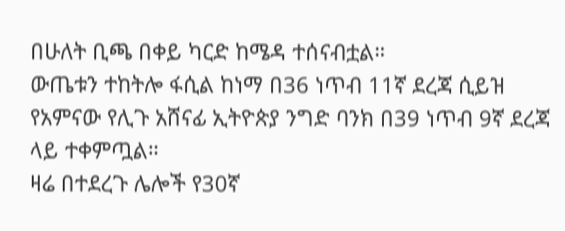በሁለት ቢጫ በቀይ ካርድ ከሜዳ ተሰናብቷል።
ውጤቱን ተከትሎ ፋሲል ከነማ በ36 ነጥብ 11ኛ ደረጃ ሲይዝ የአምናው የሊጉ አሸናፊ ኢትዮጵያ ንግድ ባንክ በ39 ነጥብ 9ኛ ደረጃ ላይ ተቀምጧል።
ዛሬ በተደረጉ ሌሎች የ30ኛ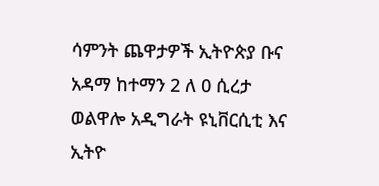ሳምንት ጨዋታዎች ኢትዮጵያ ቡና አዳማ ከተማን 2 ለ 0 ሲረታ ወልዋሎ አዲግራት ዩኒቨርሲቲ እና ኢትዮ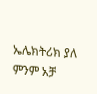ኤሌክትሪክ ያለ ምንም አቻ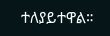ተለያይተዋል።